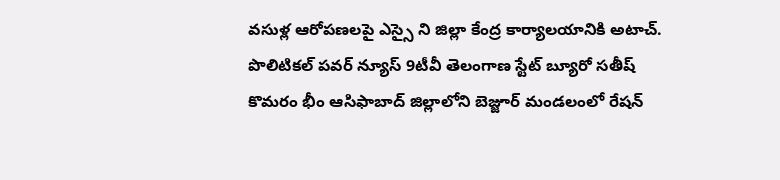వసుళ్ల ఆరోపణలపై ఎస్సై ని జిల్లా కేంద్ర కార్యాలయానికి అటాచ్.
పొలిటికల్ పవర్ న్యూస్ 9టీవీ తెలంగాణ స్టేట్ బ్యూరో సతీష్
కొమరం భీం ఆసిఫాబాద్ జిల్లాలోని బెజ్జూర్ మండలంలో రేషన్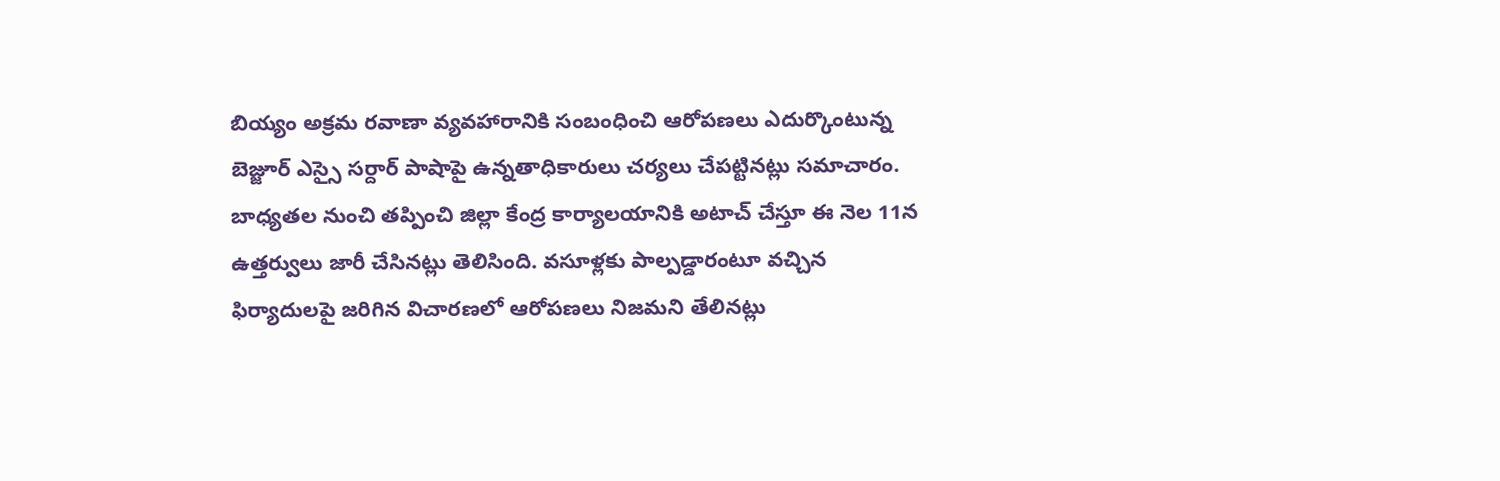బియ్యం అక్రమ రవాణా వ్యవహారానికి సంబంధించి ఆరోపణలు ఎదుర్కొంటున్న బెజ్జూర్ ఎస్సై సర్దార్ పాషాపై ఉన్నతాధికారులు చర్యలు చేపట్టినట్లు సమాచారం. బాధ్యతల నుంచి తప్పించి జిల్లా కేంద్ర కార్యాలయానికి అటాచ్ చేస్తూ ఈ నెల 11న ఉత్తర్వులు జారీ చేసినట్లు తెలిసింది. వసూళ్లకు పాల్పడ్డారంటూ వచ్చిన ఫిర్యాదులపై జరిగిన విచారణలో ఆరోపణలు నిజమని తేలినట్లు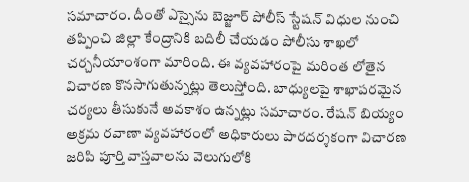సమాచారం. దీంతో ఎస్సైను బెజ్జూర్ పోలీస్ స్టేషన్ విధుల నుంచి తప్పించి జిల్లా కేంద్రానికి బదిలీ చేయడం పోలీసు శాఖలో చర్చనీయాంశంగా మారింది. ఈ వ్యవహారంపై మరింత లోతైన విచారణ కొనసాగుతున్నట్లు తెలుస్తోంది. బాధ్యులపై శాఖాపరమైన చర్యలు తీసుకునే అవకాశం ఉన్నట్లు సమాచారం. రేషన్ బియ్యం అక్రమ రవాణా వ్యవహారంలో అధికారులు పారదర్శకంగా విచారణ జరిపి పూర్తి వాస్తవాలను వెలుగులోకి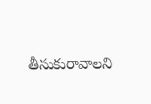తీసుకురావాలని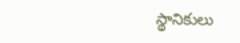స్థానికులు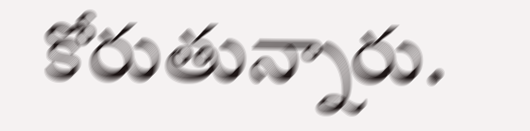కోరుతున్నారు.